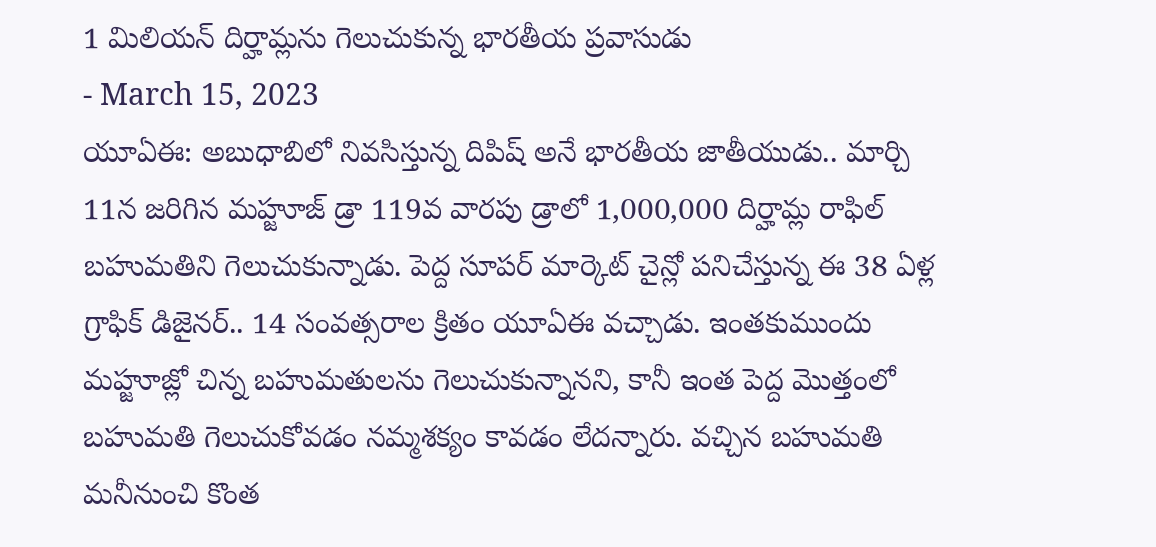1 మిలియన్ దిర్హామ్లను గెలుచుకున్న భారతీయ ప్రవాసుడు
- March 15, 2023
యూఏఈ: అబుధాబిలో నివసిస్తున్న దిపిష్ అనే భారతీయ జాతీయుడు.. మార్చి 11న జరిగిన మహ్జూజ్ డ్రా 119వ వారపు డ్రాలో 1,000,000 దిర్హామ్ల రాఫిల్ బహుమతిని గెలుచుకున్నాడు. పెద్ద సూపర్ మార్కెట్ చైన్లో పనిచేస్తున్న ఈ 38 ఏళ్ల గ్రాఫిక్ డిజైనర్.. 14 సంవత్సరాల క్రితం యూఏఈ వచ్చాడు. ఇంతకుముందు మహ్జూజ్లో చిన్న బహుమతులను గెలుచుకున్నానని, కానీ ఇంత పెద్ద మొత్తంలో బహుమతి గెలుచుకోవడం నమ్మశక్యం కావడం లేదన్నారు. వచ్చిన బహుమతి మనీనుంచి కొంత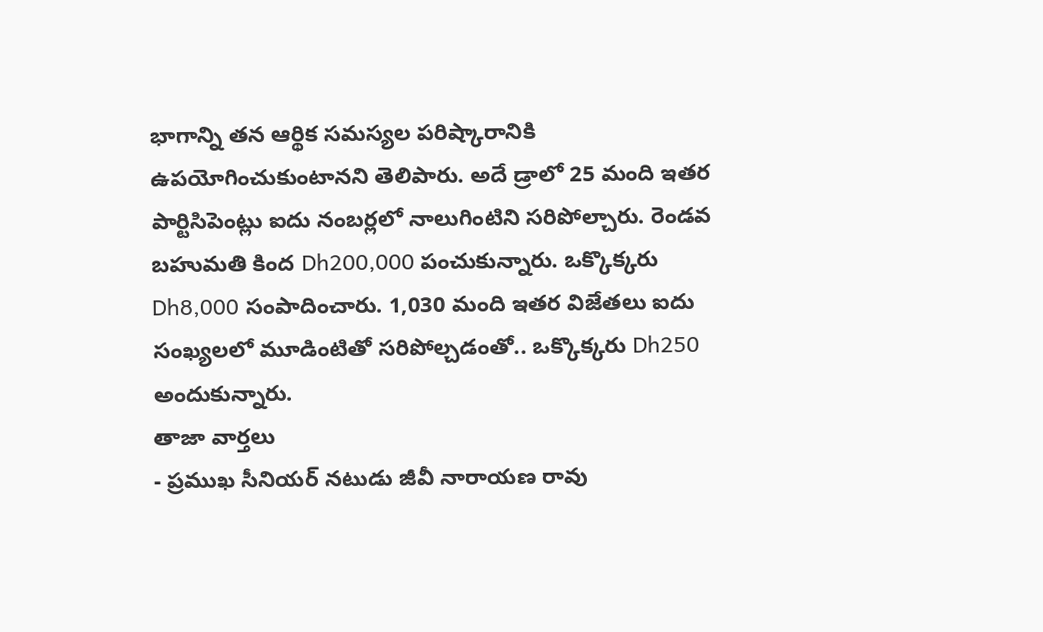భాగాన్ని తన ఆర్థిక సమస్యల పరిష్కారానికి ఉపయోగించుకుంటానని తెలిపారు. అదే డ్రాలో 25 మంది ఇతర పార్టిసిపెంట్లు ఐదు నంబర్లలో నాలుగింటిని సరిపోల్చారు. రెండవ బహుమతి కింద Dh200,000 పంచుకున్నారు. ఒక్కొక్కరు Dh8,000 సంపాదించారు. 1,030 మంది ఇతర విజేతలు ఐదు సంఖ్యలలో మూడింటితో సరిపోల్చడంతో.. ఒక్కొక్కరు Dh250 అందుకున్నారు.
తాజా వార్తలు
- ప్రముఖ సీనియర్ నటుడు జీవీ నారాయణ రావు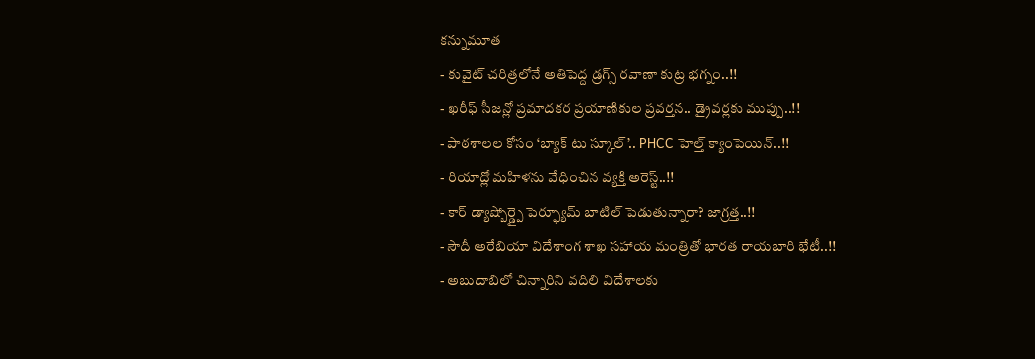కన్నుమూత
- కువైట్ చరిత్రలోనే అతిపెద్ద డ్రగ్స్ రవాణా కుట్ర భగ్నం..!!
- ఖరీఫ్ సీజన్లో ప్రమాదకర ప్రయాణికుల ప్రవర్తన.. డ్రైవర్లకు ముప్పు..!!
- పాఠశాలల కోసం ‘బ్యాక్ టు స్కూల్’.. PHCC హెల్త్ క్యాంపెయిన్..!!
- రియాద్లో మహిళను వేధించిన వ్యక్తి అరెస్ట్..!!
- కార్ డ్యాష్బోర్డ్పై పెర్ఫ్యూమ్ బాటిల్ పెడుతున్నారా? జాగ్రత్త..!!
- సౌదీ అరేబియా విదేశాంగ శాఖ సహాయ మంత్రితో భారత రాయబారి భేటీ..!!
- అబుదాబిలో చిన్నారిని వదిలి విదేశాలకు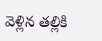వెళ్లిన తల్లికి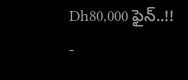Dh80,000 ఫైన్..!!
-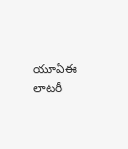యూఏఈ లాటరీ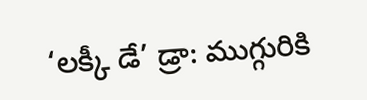‘లక్కీ డే’ డ్రా: ముగ్గురికి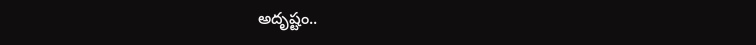అదృష్టం..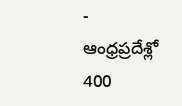- ఆంధ్రప్రదేశ్లో 400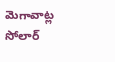మెగావాట్ల సోలార్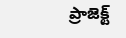ప్రాజెక్ట్